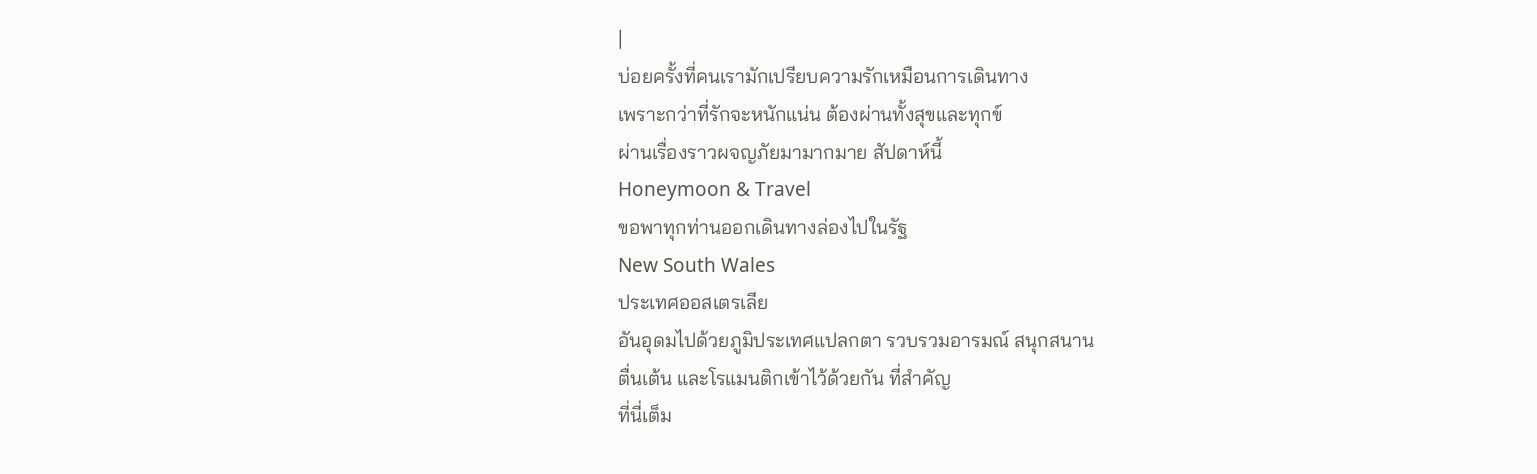|
บ่อยครั้งที่คนเรามักเปรียบความรักเหมือนการเดินทาง
เพราะกว่าที่รักจะหนักแน่น ต้องผ่านทั้งสุขและทุกข์
ผ่านเรื่องราวผจญภัยมามากมาย สัปดาห์นี้
Honeymoon & Travel
ขอพาทุกท่านออกเดินทางล่องไปในรัฐ
New South Wales
ประเทศออสเตรเลีย
อันอุดมไปด้วยภูมิประเทศแปลกตา รวบรวมอารมณ์ สนุกสนาน
ตื่นเต้น และโรแมนติกเข้าไว้ด้วยกัน ที่สำคัญ
ที่นี่เต็ม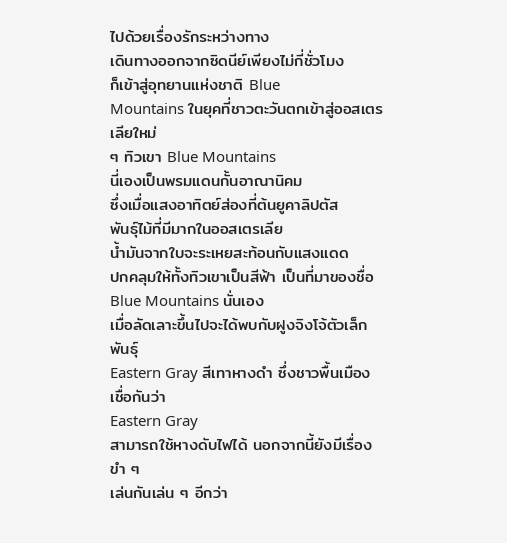ไปด้วยเรื่องรักระหว่างทาง
เดินทางออกจากซิดนีย์เพียงไม่กี่ชั่วโมง
ก็เข้าสู่อุทยานแห่งชาติ Blue
Mountains ในยุคที่ชาวตะวันตกเข้าสู่ออสเตรเลียใหม่
ๆ ทิวเขา Blue Mountains
นี่เองเป็นพรมแดนกั้นอาณานิคม
ซึ่งเมื่อแสงอาทิตย์ส่องที่ต้นยูคาลิปตัส
พันธุ์ไม้ที่มีมากในออสเตรเลีย
น้ำมันจากใบจะระเหยสะท้อนกับแสงแดด
ปกคลุมให้ทั้งทิวเขาเป็นสีฟ้า เป็นที่มาของชื่อ
Blue Mountains นั่นเอง
เมื่อลัดเลาะขึ้นไปจะได้พบกับฝูงจิงโจ้ตัวเล็กพันธุ์
Eastern Gray สีเทาหางดำ ซึ่งชาวพื้นเมืองเชื่อกันว่า
Eastern Gray
สามารถใช้หางดับไฟได้ นอกจากนี้ยังมีเรื่องขำ ๆ
เล่นกันเล่น ๆ อีกว่า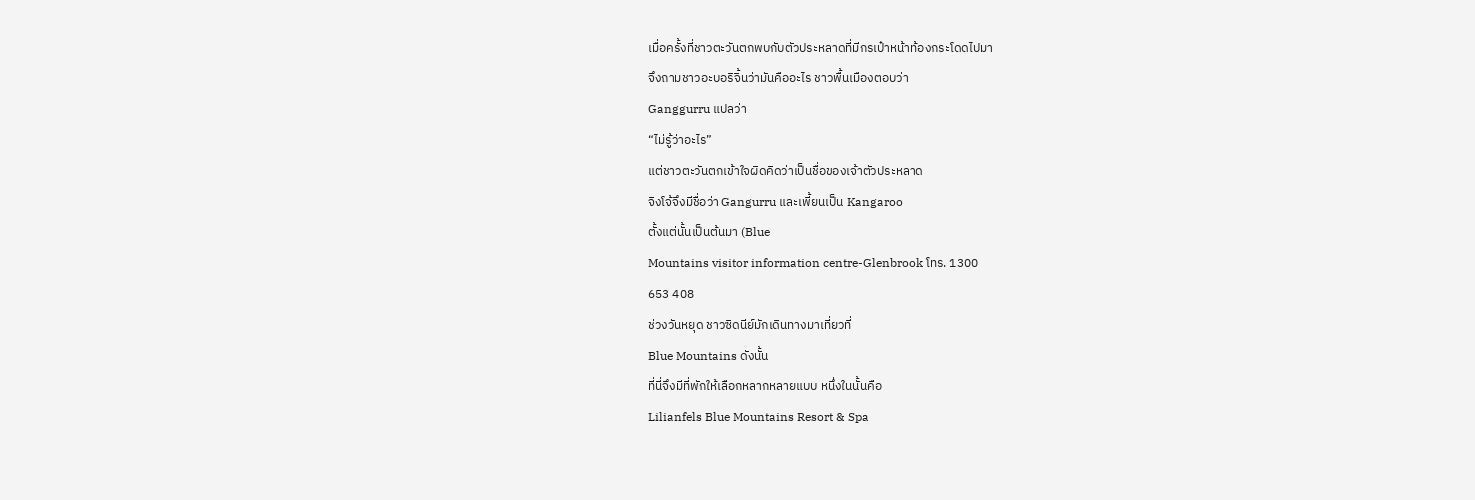เมื่อครั้งที่ชาวตะวันตกพบกับตัวประหลาดที่มีกรเป๋าหน้าท้องกระโดดไปมา
จึงถามชาวอะบอริจิ้นว่ามันคืออะไร ชาวพื้นเมืองตอบว่า
Ganggurru แปลว่า
“ไม่รู้ว่าอะไร”
แต่ชาวตะวันตกเข้าใจผิดคิดว่าเป็นชื่อของเจ้าตัวประหลาด
จิงโจ้จึงมีชื่อว่า Gangurru และเพี้ยนเป็น Kangaroo
ตั้งแต่นั้นเป็นต้นมา (Blue
Mountains visitor information centre-Glenbrook โทร. 1300
653 408
ช่วงวันหยุด ชาวซิดนีย์มักเดินทางมาเที่ยวที่
Blue Mountains ดังนั้น
ที่นี่จึงมีที่พักให้เลือกหลากหลายแบบ หนึ่งในนั้นคือ
Lilianfels Blue Mountains Resort & Spa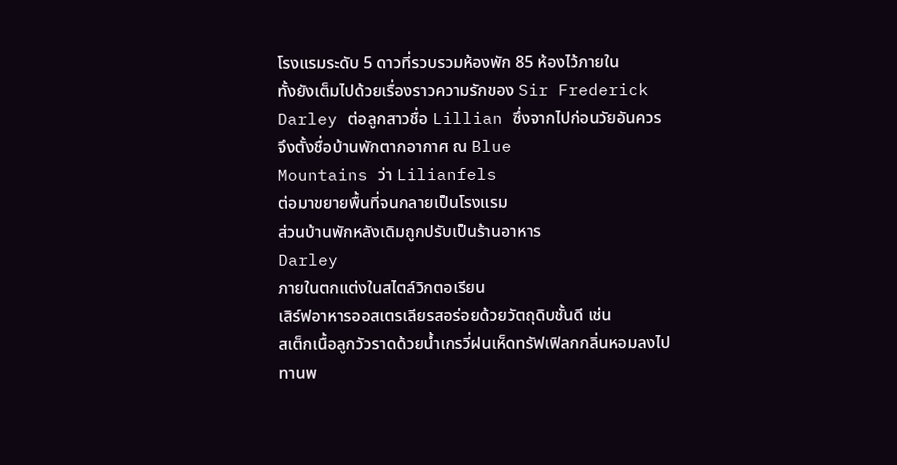โรงแรมระดับ 5 ดาวที่รวบรวมห้องพัก 85 ห้องไว้ภายใน
ทั้งยังเต็มไปด้วยเรื่องราวความรักของ Sir Frederick
Darley ต่อลูกสาวชื่อ Lillian ซึ่งจากไปก่อนวัยอันควร
จึงตั้งชื่อบ้านพักตากอากาศ ณ Blue
Mountains ว่า Lilianfels
ต่อมาขยายพื้นที่จนกลายเป็นโรงแรม
ส่วนบ้านพักหลังเดิมถูกปรับเป็นร้านอาหาร
Darley
ภายในตกแต่งในสไตล์วิกตอเรียน
เสิร์ฟอาหารออสเตรเลียรสอร่อยด้วยวัตถุดิบชั้นดี เช่น
สเต็กเนื้อลูกวัวราดด้วยน้ำเกรวี่ฝนเห็ดทรัฟเฟิลกกลิ่นหอมลงไป
ทานพ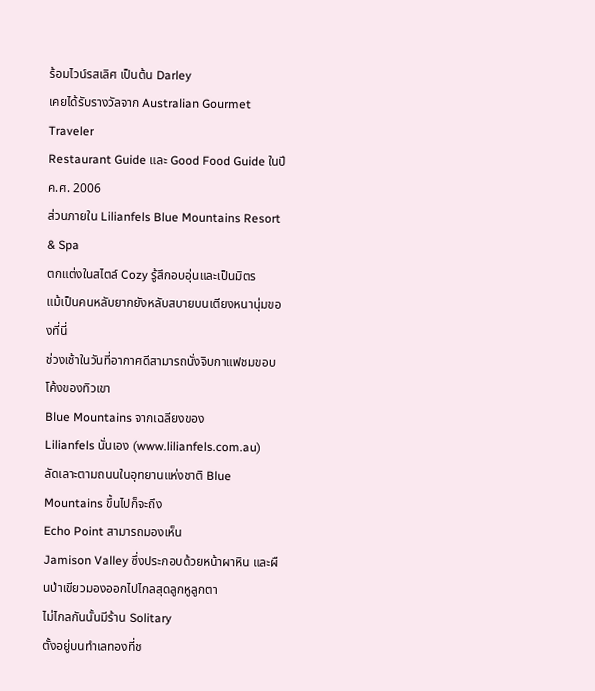ร้อมไวน์รสเลิศ เป็นต้น Darley
เคยได้รับรางวัลจาก Australian Gourmet Traveler
Restaurant Guide และ Good Food Guide ในปี ค.ศ. 2006
ส่วนภายใน Lilianfels Blue Mountains Resort & Spa
ตกแต่งในสไตล์ Cozy รู้สึกอบอุ่นและเป็นมิตร
แม้เป็นคนหลับยากยังหลับสบายบนเตียงหนานุ่มของที่นี่
ช่วงเช้าในวันที่อากาศดีสามารถนั่งจิบกาแฟชมขอบโค้งของทิวเขา
Blue Mountains จากเฉลียงของ
Lilianfels นั่นเอง (www.lilianfels.com.au)
ลัดเลาะตามถนนในอุทยานแห่งชาติ Blue
Mountains ขึ้นไปก็จะถึง
Echo Point สามารถมองเห็น
Jamison Valley ซึ่งประกอบด้วยหน้าผาหิน และผืนป่าเขียวมองออกไปไกลสุดลูกหูลูกตา
ไม่ไกลกันนั้นมีร้าน Solitary
ตั้งอยู่บนทำเลทองที่ช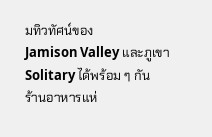มทิวทัศน์ของ
Jamison Valley และภูเขา
Solitary ได้พร้อม ๆ กัน
ร้านอาหารแห่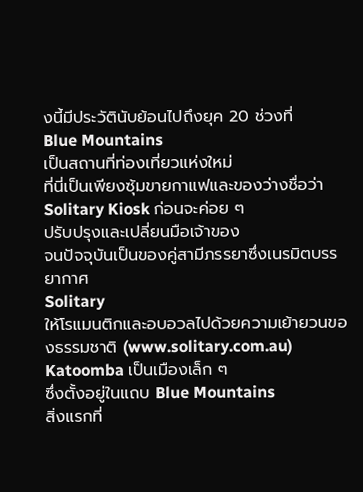งนี้มีประวัตินับย้อนไปถึงยุค 20 ช่วงที่
Blue Mountains
เป็นสถานที่ท่องเที่ยวแห่งใหม่
ที่นี่เป็นเพียงซุ้มขายกาแฟและของว่างชื่อว่า
Solitary Kiosk ก่อนจะค่อย ๆ
ปรับปรุงและเปลี่ยนมือเจ้าของ
จนปัจจุบันเป็นของคู่สามีภรรยาซึ่งเนรมิตบรรยากาศ
Solitary
ให้โรแมนติกและอบอวลไปด้วยความเย้ายวนของธรรมชาติ (www.solitary.com.au)
Katoomba เป็นเมืองเล็ก ๆ
ซึ่งตั้งอยู่ในแถบ Blue Mountains
สิ่งแรกที่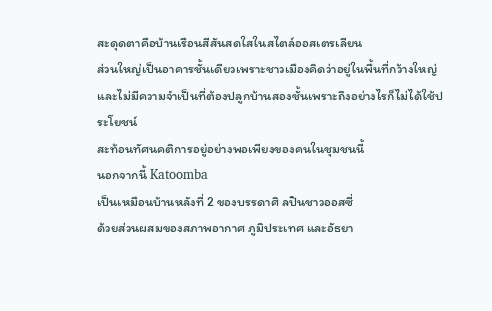สะดุดตาคือบ้านเรือนสีสันสดใสในสไตล์ออสเตรเลียน
ส่วนใหญ่เป็นอาคารชั้นเดียวเพราะชาวเมืองคิดว่าอยู่ในพื้นที่กว้างใหญ่และไม่มีความจำเป็นที่ต้องปลูกบ้านสองชั้นเพราะถึงอย่างไรก็ไม่ได้ใช้ประโยชน์
สะท้อนทัศนคติการอยู่อย่างพอเพียงของคนในชุมชนนี้
นอกจากนี้ Katoomba
เป็นเหมือนบ้านหลังที่ 2 ของบรรดาศิ ลปินชาวออสซี่
ด้วยส่วนผสมของสภาพอากาศ ภูมิประเทศ และอัธยา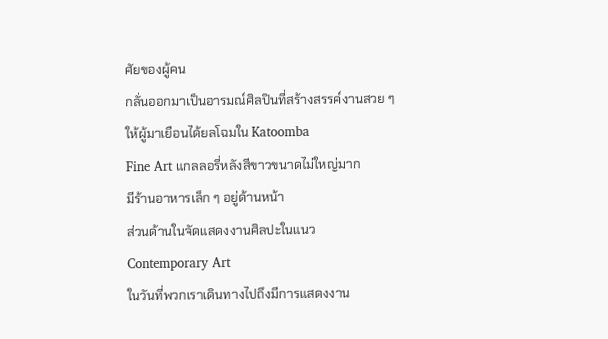ศัยของผู้คน
กลั่นออกมาเป็นอารมณ์ศิลปินที่สร้างสรรค์งานสวย ๆ
ให้ผู้มาเยือนได้ยลโฉมใน Katoomba
Fine Art แกลลอรี่หลังสีขาวขนาดไม่ใหญ่มาก
มีร้านอาหารเล็ก ๆ อยู่ด้านหน้า
ส่วนด้านในจัดแสดงงานศิลปะในแนว
Contemporary Art
ในวันที่พวกเราเดินทางไปถึงมีการแสดงงาน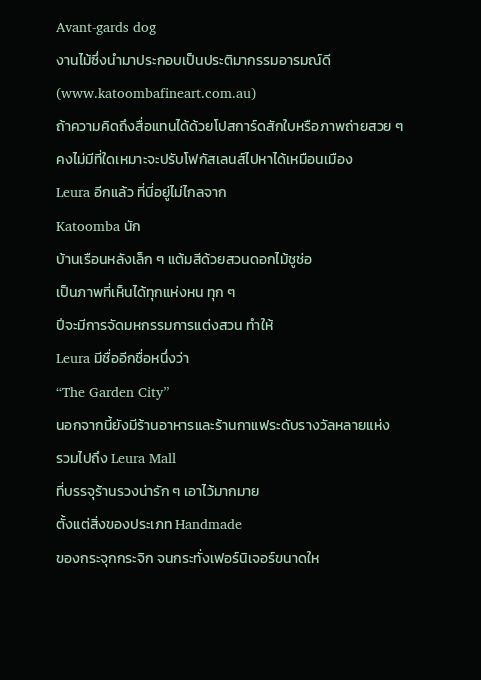Avant-gards dog
งานไม้ซึ่งนำมาประกอบเป็นประติมากรรมอารมณ์ดี (www.katoombafineart.com.au)
ถ้าความคิดถึงสื่อแทนได้ด้วยโปสการ์ดสักใบหรือภาพถ่ายสวย ๆ
คงไม่มีที่ใดเหมาะจะปรับโฟกัสเลนส์ไปหาได้เหมือนเมือง
Leura อีกแล้ว ที่นี่อยู่ไม่ไกลจาก
Katoomba นัก
บ้านเรือนหลังเล็ก ๆ แต้มสีด้วยสวนดอกไม้ชูช่อ
เป็นภาพที่เห็นได้ทุกแห่งหน ทุก ๆ
ปีจะมีการจัดมหกรรมการแต่งสวน ทำให้
Leura มีชื่ออีกชื่อหนึ่งว่า
“The Garden City”
นอกจากนี้ยังมีร้านอาหารและร้านกาแฟระดับรางวัลหลายแห่ง
รวมไปถึง Leura Mall
ที่บรรจุร้านรวงน่ารัก ๆ เอาไว้มากมาย
ตั้งแต่สิ่งของประเภท Handmade
ของกระจุกกระจิก จนกระทั่งเฟอร์นิเจอร์ขนาดให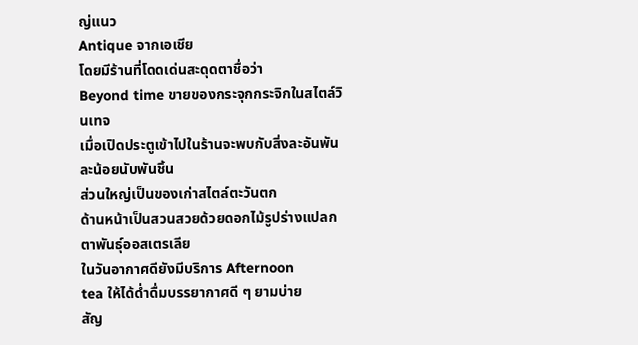ญ่แนว
Antique จากเอเชีย
โดยมีร้านที่โดดเด่นสะดุดตาชื่อว่า
Beyond time ขายของกระจุกกระจิกในสไตล์วินเทจ
เมื่อเปิดประตูเข้าไปในร้านจะพบกับสิ่งละอันพันละน้อยนับพันชิ้น
ส่วนใหญ่เป็นของเก่าสไตล์ตะวันตก
ด้านหน้าเป็นสวนสวยด้วยดอกไม้รูปร่างแปลกตาพันธุ์ออสเตรเลีย
ในวันอากาศดียังมีบริการ Afternoon
tea ให้ได้ด่ำดื่มบรรยากาศดี ๆ ยามบ่าย
สัญ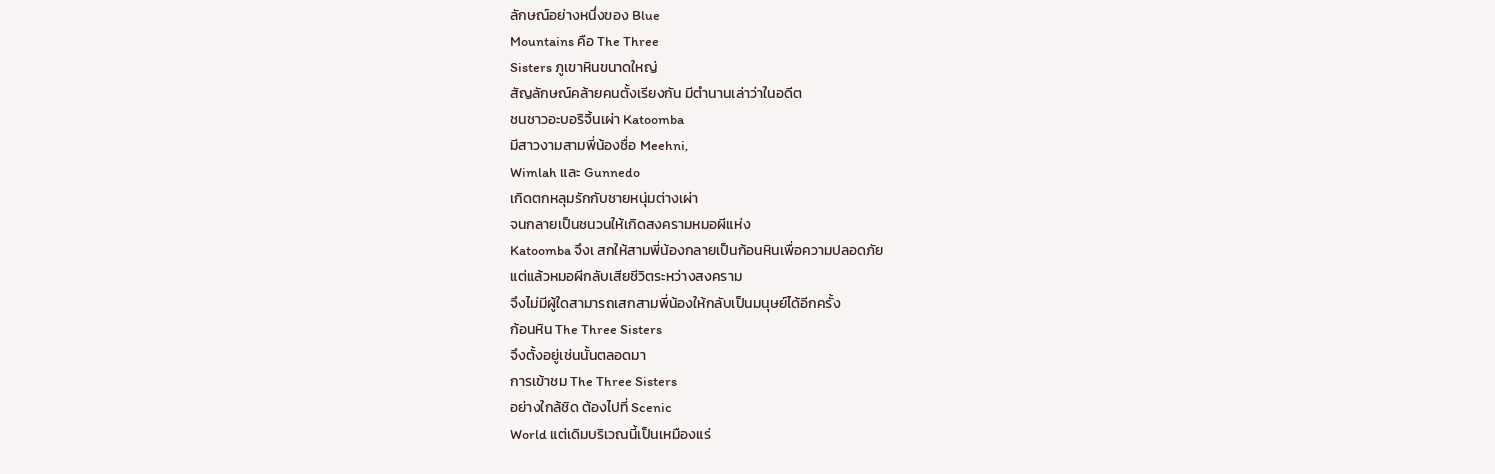ลักษณ์อย่างหนึ่งของ Blue
Mountains คือ The Three
Sisters ภูเขาหินขนาดใหญ่
สัญลักษณ์คล้ายคนตั้งเรียงกัน มีตำนานเล่าว่าในอดีต
ชนชาวอะบอริจิ้นเผ่า Katoomba
มีสาวงามสามพี่น้องชื่อ Meehni,
Wimlah และ Gunnedo
เกิดตกหลุมรักกับชายหนุ่มต่างเผ่า
จนกลายเป็นชนวนให้เกิดสงครามหมอผีแห่ง
Katoomba จึงเ สกให้สามพี่น้องกลายเป็นก้อนหินเพื่อความปลอดภัย
แต่แล้วหมอผีกลับเสียชีวิตระหว่างสงคราม
จึงไม่มีผู้ใดสามารถเสกสามพี่น้องให้กลับเป็นมนุษย์ได้อีกครั้ง
ก้อนหิน The Three Sisters
จึงตั้งอยู่เช่นนั้นตลอดมา
การเข้าชม The Three Sisters
อย่างใกล้ชิด ต้องไปที่ Scenic
World แต่เดิมบริเวณนี้เป็นเหมืองแร่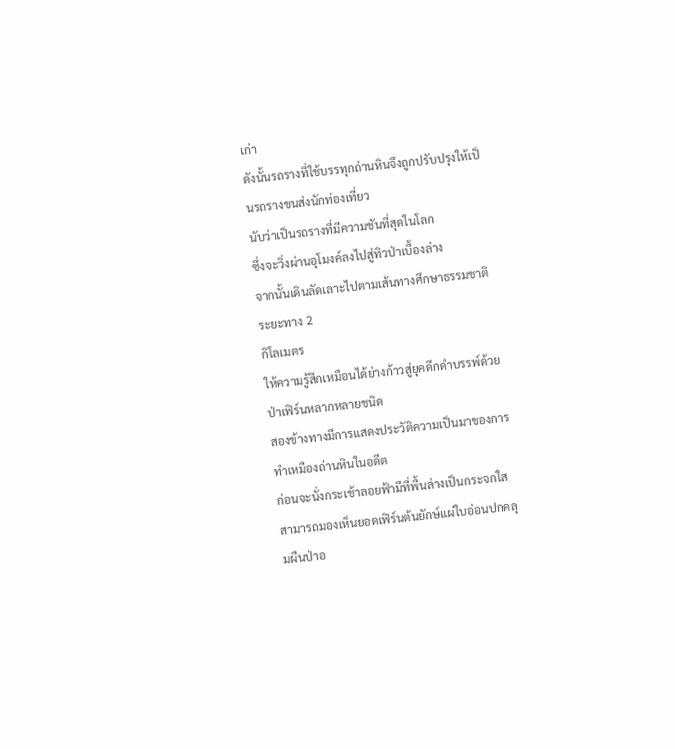เก่า
ดังนั้นรถรางที่ใช้บรรทุกถ่านหินจึงถูกปรับปรุงให้เป็นรถรางขนส่งนักท่องเที่ยว
นับว่าเป็นรถรางที่มีความชันที่สุดในโลก
ซึ่งจะวิ่งผ่านอุโมงค์ลงไปสู่ทิวป่าเบื้องล่าง
จากนั้นเดินลัดเลาะไปตามเส้นทางศึกษาธรรมชาติระยะทาง 2
กิโลเมตร
ให้ความรู้สึกเหมือนได้ย่างก้าวสู่ยุคดึกดำบรรพ์ด้วยป่าเฟิร์นหลากหลายชนิด
สองข้างทางมีการแสดงประวัติความเป็นมาของการทำเหมืองถ่านหินในอดีต
ก่อนจะนั่งกระเช้าลอยฟ้ามีที่พื้นล่างเป็นกระจกใส
สามารถมองเห็นยอดเฟิร์นต้นยักษ์แผ่ใบอ่อนปกคลุมผืนป่าอ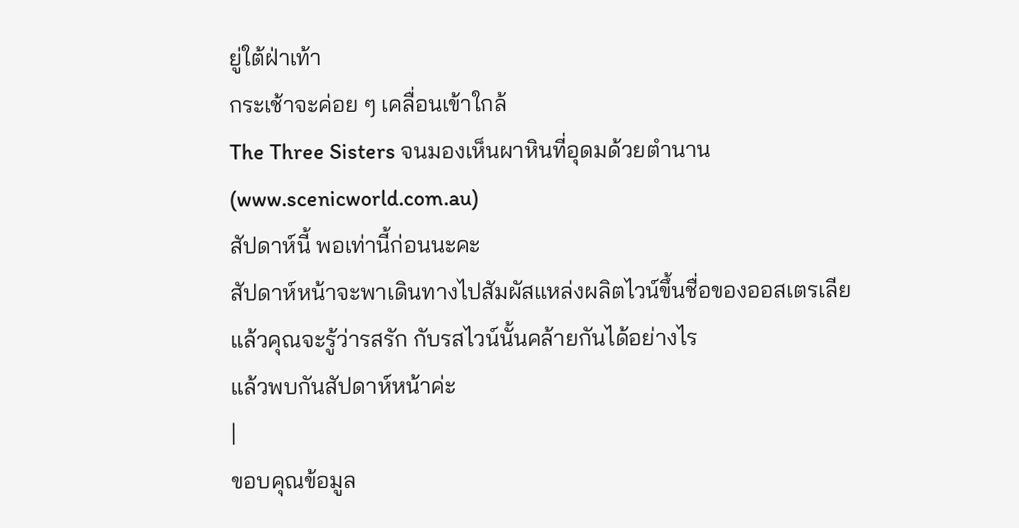ยู่ใต้ฝ่าเท้า
กระเช้าจะค่อย ๆ เคลื่อนเข้าใกล้
The Three Sisters จนมองเห็นผาหินที่อุดมด้วยตำนาน
(www.scenicworld.com.au)
สัปดาห์นี้ พอเท่านี้ก่อนนะคะ
สัปดาห์หน้าจะพาเดินทางไปสัมผัสแหล่งผลิตไวน์ขึ้นชื่อของออสเตรเลีย
แล้วคุณจะรู้ว่ารสรัก กับรสไวน์นั้นคล้ายกันได้อย่างไร
แล้วพบกันสัปดาห์หน้าค่ะ
|
ขอบคุณข้อมูล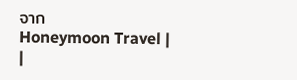จาก
Honeymoon Travel |
|